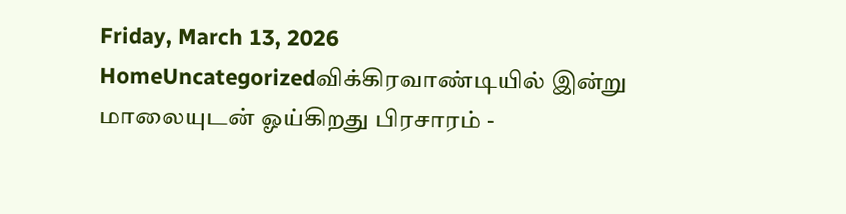Friday, March 13, 2026
HomeUncategorizedவிக்கிரவாண்டியில் இன்று மாலையுடன் ஓய்கிறது பிரசாரம் -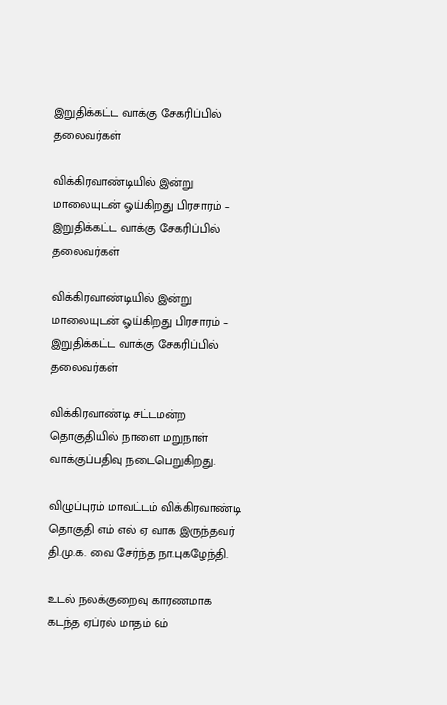இறுதிக்கட்ட வாக்கு சேகரிப்பில் தலைவர்கள்

விக்கிரவாண்டியில் இன்று மாலையுடன் ஓய்கிறது பிரசாரம் – இறுதிக்கட்ட வாக்கு சேகரிப்பில் தலைவர்கள்

விக்கிரவாண்டியில் இன்று மாலையுடன் ஓய்கிறது பிரசாரம் – இறுதிக்கட்ட வாக்கு சேகரிப்பில் தலைவர்கள்

விக்கிரவாண்டி சட்டமன்ற தொகுதியில் நாளை மறுநாள் வாக்குப்பதிவு நடைபெறுகிறது.

விழுப்புரம் மாவட்டம் விக்கிரவாண்டி தொகுதி எம் எல் ஏ வாக இருந்தவர் தி.மு.க. வை சேர்ந்த நா.புகழேந்தி.

உடல் நலக்குறைவு காரணமாக கடந்த ஏப்ரல் மாதம் 6ம்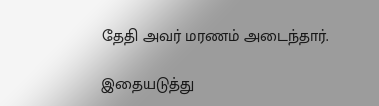தேதி அவர் மரணம் அடைந்தார்.

இதையடுத்து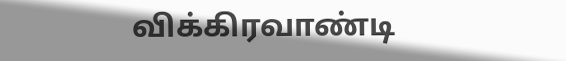விக்கிரவாண்டி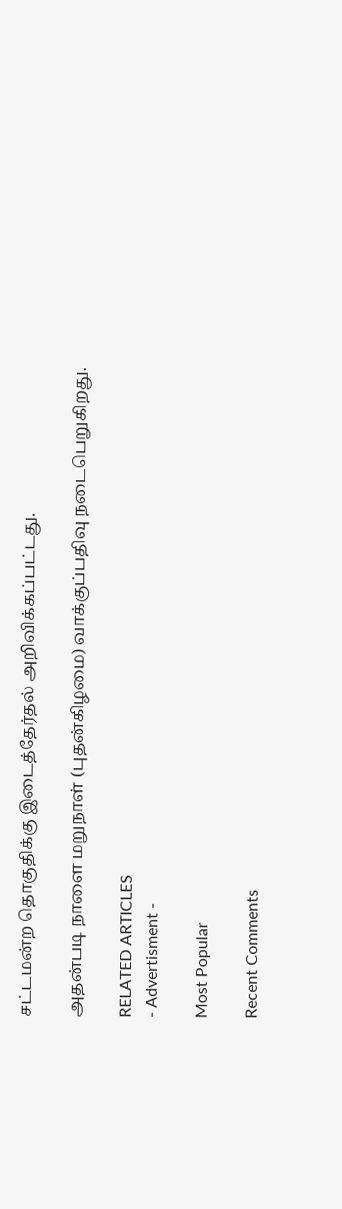சட்டமன்ற தொகுதிக்கு இடைத்தேர்தல் அறிவிக்கப்பட்டது.

அதன்படி நாளை மறுநாள் (புதன்கிழமை) வாக்குப்பதிவு நடைபெறுகிறது.

RELATED ARTICLES
- Advertisment -

Most Popular

Recent Comments